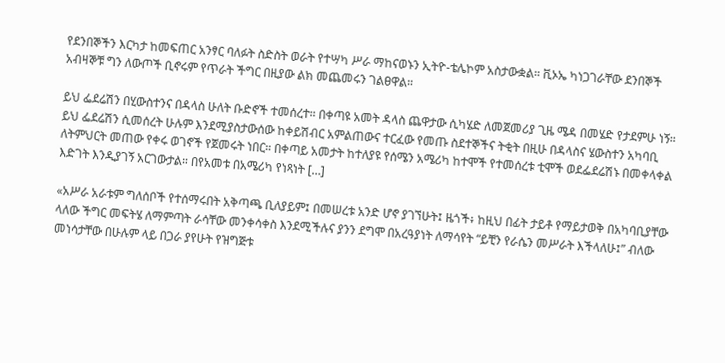የደንበኞችን እርካታ ከመፍጠር አንፃር ባለፉት ስድስት ወራት የተሣካ ሥራ ማከናወኑን ኢትዮ-ቴሌኮም አስታውቋል። ቪኦኤ ካነጋገራቸው ደንበኞች አብዛኞቹ ግን ለውጦች ቢኖሩም የጥራት ችግር በዚያው ልክ መጨመሩን ገልፀዋል።

ይህ ፌደሬሽን በሂውስተንና በዳላስ ሁለት ቡድኖች ተመሰረተ። በቀጣዩ አመት ዳላስ ጨዋታው ሲካሄድ ለመጀመሪያ ጊዜ ሜዳ በመሄድ የታደምሁ ነኝ። ይህ ፌደሬሽን ሲመሰረት ሁሉም እንደሚያስታውሰው ከቀይሽብር አምልጠውና ተርፈው የመጡ ስደተኞችና ትቂት በዚሁ በዳላስና ሄውስተን አካባቢ ለትምህርት መጠው የቀሩ ወገኖች የጀመሩት ነበር። በቀጣይ አመታት ከተለያዩ የሰሜን አሜሪካ ከተሞች የተመሰረቱ ቲሞች ወደፌደሬሽኑ በመቀላቀል እድገት እንዲያገኝ አርገውታል። በየአመቱ በአሜሪካ የነጻነት […]

«አሥራ አራቱም ግለሰቦች የተሰማሩበት አቅጣጫ ቢለያይም፤ በመሠረቱ አንድ ሆኖ ያገኘሁት፤ ዜጎች፥ ከዚህ በፊት ታይቶ የማይታወቅ በአካባቢያቸው ላለው ችግር መፍትሄ ለማምጣት ራሳቸው መንቀሳቀስ እንደሚችሉና ያንን ደግሞ በአረዓያነት ለማሳየት “ይቺን የራሴን መሥራት እችላለሁ፤” ብለው መነሳታቸው በሁሉም ላይ በጋራ ያየሁት የዝግጅቱ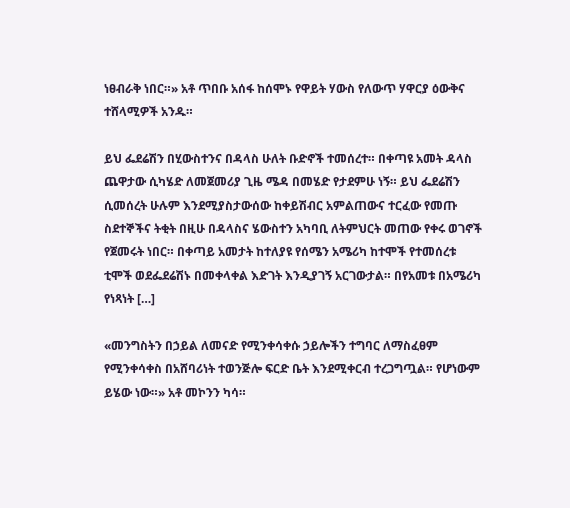ነፀብራቅ ነበር።» አቶ ጥበቡ አሰፋ ከሰሞኑ የዋይት ሃውስ የለውጥ ሃዋርያ ዕውቅና ተሸላሚዎች አንዱ።

ይህ ፌደሬሽን በሂውስተንና በዳላስ ሁለት ቡድኖች ተመሰረተ። በቀጣዩ አመት ዳላስ ጨዋታው ሲካሄድ ለመጀመሪያ ጊዜ ሜዳ በመሄድ የታደምሁ ነኝ። ይህ ፌደሬሽን ሲመሰረት ሁሉም እንደሚያስታውሰው ከቀይሽብር አምልጠውና ተርፈው የመጡ ስደተኞችና ትቂት በዚሁ በዳላስና ሄውስተን አካባቢ ለትምህርት መጠው የቀሩ ወገኖች የጀመሩት ነበር። በቀጣይ አመታት ከተለያዩ የሰሜን አሜሪካ ከተሞች የተመሰረቱ ቲሞች ወደፌደሬሽኑ በመቀላቀል እድገት እንዲያገኝ አርገውታል። በየአመቱ በአሜሪካ የነጻነት […]

«መንግስትን በኃይል ለመናድ የሚንቀሳቀሱ ኃይሎችን ተግባር ለማስፈፀም የሚንቀሳቀስ በአሸባሪነት ተወንጅሎ ፍርድ ቤት እንደሚቀርብ ተረጋግጧል። የሆነውም ይሄው ነው።» አቶ መኮንን ካሳ።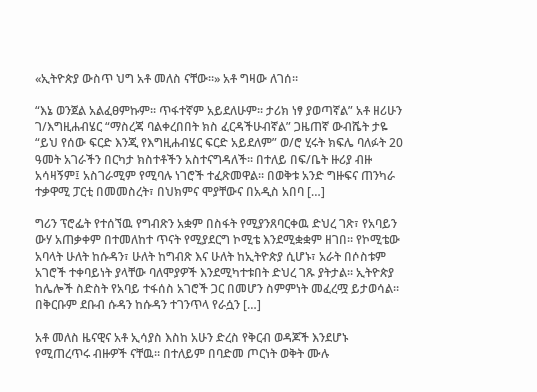«ኢትዮጵያ ውስጥ ህግ አቶ መለስ ናቸው።» አቶ ግዛው ለገሰ።

“እኔ ወንጀል አልፈፀምኩም፡፡ ጥፋተኛም አይደለሁም፡፡ ታሪክ ነፃ ያወጣኛል” አቶ ዘሪሁን ገ/እግዚሐብሄር “ማስረጃ ባልቀረበበት ክስ ፈርዳችሁብኛል” ጋዜጠኛ ውብሼት ታዬ “ይህ የሰው ፍርድ እንጂ የእግዚሐብሄር ፍርድ አይደለም” ወ/ሮ ሂሩት ክፍሌ ባለፉት 20 ዓመት አገራችን በርካታ ክስተቶችን አስተናግዳለች፡፡ በተለይ በፍ/ቤት ዙሪያ ብዙ አሳዛኝም፤ አስገራሚም የሚባሉ ነገሮች ተፈጽመዋል፡፡ በወቅቱ አንድ ግዙፍና ጠንካራ ተቃዋሚ ፓርቲ በመመስረት፣ በህክምና ሞያቸውና በአዲስ አበባ […]

ግሪን ፕሮፌት የተሰኘዉ የግብጽን አቋም በስፋት የሚያንጸባርቀዉ ድህረ ገጽ፣ የአባይን ውሃ አጠቃቀም በተመለከተ ጥናት የሚያደርግ ኮሚቴ እንደሚቋቋም ዘገበ። የኮሚቴው አባላት ሁለት ከሱዳን፣ ሁለት ከግብጽ እና ሁለት ከኢትዮጵያ ሲሆኑ፣ አራት በሶስቱም አገሮች ተቀባይነት ያላቸው ባለሞያዎች እንደሚካተቱበት ድህረ ገጹ ያትታል። ኢትዮጵያ ከሌሎች ስድስት የአባይ ተፋሰስ አገሮች ጋር በመሆን ስምምነት መፈረሟ ይታወሳል። በቅርቡም ደቡብ ሱዳን ከሱዳን ተገንጥላ የራሷን […]

አቶ መለስ ዜናዊና አቶ ኢሳያስ እስከ አሁን ድረስ የቅርብ ወዳጆች እንደሆኑ የሚጠረጥሩ ብዙዎች ናቸዉ። በተለይም በባድመ ጦርነት ወቅት ሙሉ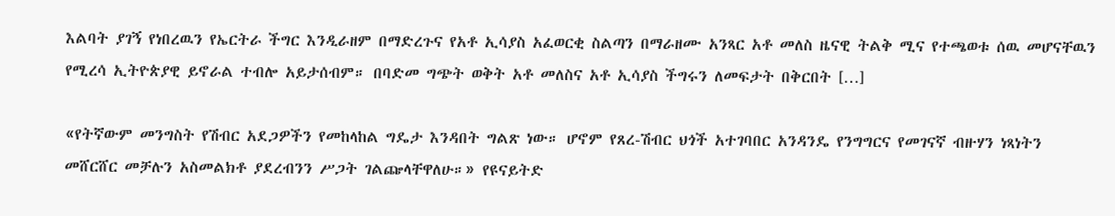እልባት ያገኝ የነበረዉን የኤርትራ ችግር እንዲራዘም በማድረጉና የአቶ ኢሳያስ አፈወርቂ ስልጣን በማራዘሙ አንጻር አቶ መለስ ዜናዊ ትልቅ ሚና የተጫወቱ ሰዉ መሆናቸዉን የሚረሳ ኢትዮጵያዊ ይኖራል ተብሎ አይታሰብም። በባድመ ግጭት ወቅት አቶ መለስና አቶ ኢሳያስ ችግሩን ለመፍታት በቅርበት […]

«የትኛውም መንግስት የሽብር አደጋዎችን የመከላከል ግዴታ እንዳበት ግልጽ ነው። ሆኖም የጸረ-ሽብር ህጎች አተገባበር አንዳንዴ የንግግርና የመገናኛ ብዙሃን ነጻነትን መሸርሸር መቻሉን አስመልክቶ ያደረብንን ሥጋት ገልጬላቸዋለሁ።» የዩናይትድ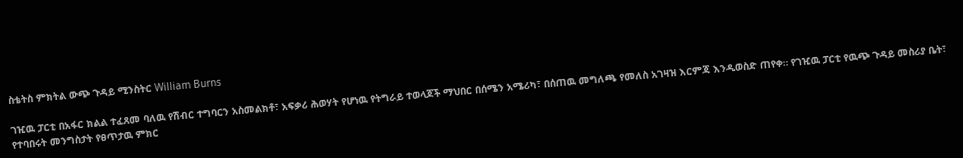ስቴትስ ምክትል ውጭ ጉዳይ ሚንስትር William Burns

ገዢዉ ፓርቲ በአፋር ክልል ተፈጸመ ባለዉ የሽብር ተግባርን አስመልክቶ፣ አፍቃሪ ሕወሃት የሆነዉ የትግራይ ተወላጆች ማህበር በሰሜን አሜሪካ፣ በሰጠዉ መግለጫ የመለስ አገዛዝ እርምጃ እንዲወስድ ጠየቀ። የገዢዉ ፓርቲ የዉጭ ጉዳይ መስሪያ ቤት፣ የተባበሩት መንግስታት የፀጥታዉ ምክር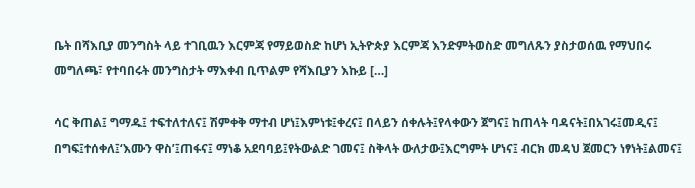ቤት በሻእቢያ መንግስት ላይ ተገቢዉን እርምጃ የማይወስድ ከሆነ ኢትዮጵያ እርምጃ እንድምትወስድ መግለጹን ያስታወሰዉ የማህበሩ መግለጫ፣ የተባበሩት መንግስታት ማእቀብ ቢጥልም የሻእቢያን እኩይ […]

ሳር ቅጠል፤ ግማዱ፤ ተፍተለተለና፤ ሽምቀቅ ማተብ ሆነ፤እምነቱ፤ቀረና፤ በላይን ሰቀሉት፤የላቀውን ጀግና፤ ከጠላት ባዳናት፤በአገሩ፤መዲና፤ በግፍ፤ተሰቀለ፤‘እሙን ዋስ’፤ጠፋና፤ ማነቆ አደባባይ፤የትውልድ ገመና፤ ስቅላት ውለታው፤እርግምት ሆነና፤ ብርክ መዳህ ጀመርን ነፃነት፤ልመና፤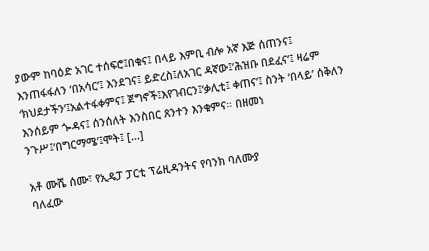ያውም ከባዕድ አገር ተሰፍሮ፤በቁና፤ በላይ እምቢ ብሎ አኛ እጅ ሰጠንና፤ እንጠፋፋለን ‘በአሳር’፤ እንደገና፤ ይድረስ፤ለአገር ዳኛው፤‘ሕዝቡ በደፈና’፤ ዛሬም ‘ክህደታችን’፤አልተፋቀምና፤ ጀግኖች፤እየገብርን፤‘ቃሊቲ፤ ቀጠና’፤ ስንት ‘በላይ’ ሰቅለን እንሰይም ጐዳና፤ ሰንሰለት እንስበር ጸንተን እንቁምና። በዘመነ ንጉሥ፤‘በግርማሜ’፤ሞት፤ […]

አቶ ሙሼ ሰሙ፣ የኢዴፓ ፓርቲ ፕሬዚዳንትና የባንክ ባለሙያ
ባለፈው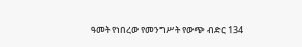ዓመት የነበረው የመንግሥት የውጭ ብድር 134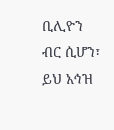ቢሊዮን ብር ሲሆን፣ ይህ አኅዝ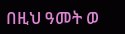በዚህ ዓመት ወ